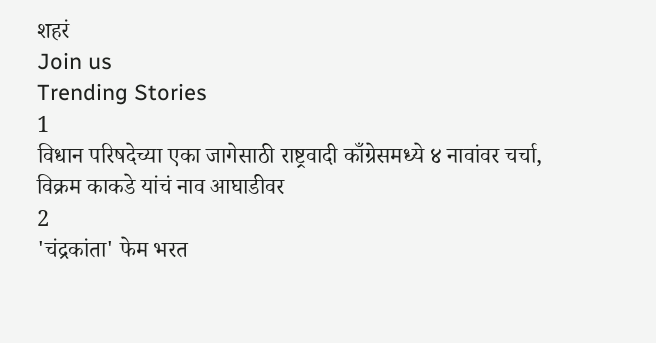शहरं
Join us
Trending Stories
1
विधान परिषदेच्या एका जागेसाठी राष्ट्रवादी काँग्रेसमध्ये ४ नावांवर चर्चा, विक्रम काकडे यांचं नाव आघाडीवर
2
'चंद्रकांता' फेम भरत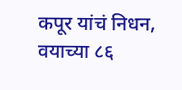कपूर यांचं निधन, वयाच्या ८६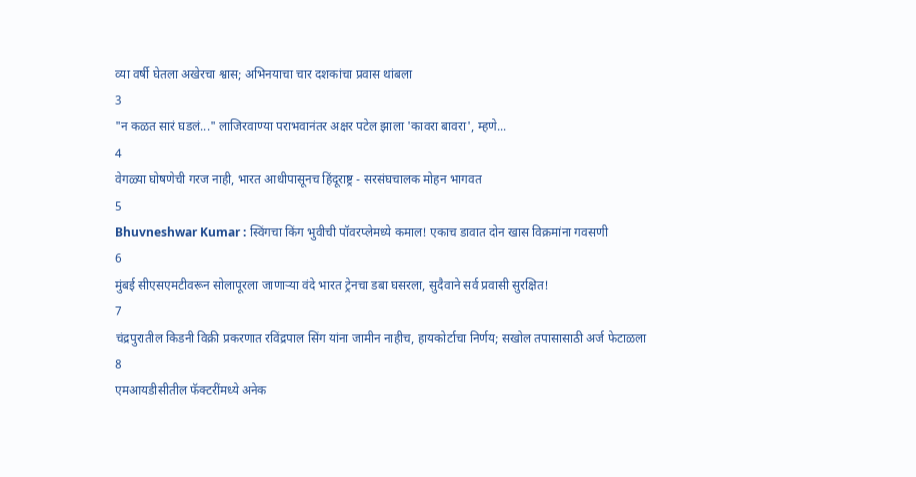व्या वर्षी घेतला अखेरचा श्वास; अभिनयाचा चार दशकांचा प्रवास थांबला
3
"न कळत सारं घडलं..." लाजिरवाण्या पराभवानंतर अक्षर पटेल झाला 'कावरा बावरा', म्हणे...
4
वेगळ्या घोषणेची गरज नाही, भारत आधीपासूनच हिंदूराष्ट्र - सरसंघचालक मोहन भागवत
5
Bhuvneshwar Kumar : स्विंगचा किंग भुवीची पॉवरप्लेमध्ये कमाल! एकाच डावात दोन खास विक्रमांना गवसणी
6
मुंबई सीएसएमटीवरून सोलापूरला जाणाऱ्या वंदे भारत ट्रेनचा डबा घसरला, सुदैवाने सर्व प्रवासी सुरक्षित!
7
चंद्रपुरातील किडनी विक्री प्रकरणात रविंद्रपाल सिंग यांना जामीन नाहीच, हायकोर्टाचा निर्णय; सखोल तपासासाठी अर्ज फेटाळला
8
एमआयडीसीतील फॅक्टरींमध्ये अनेक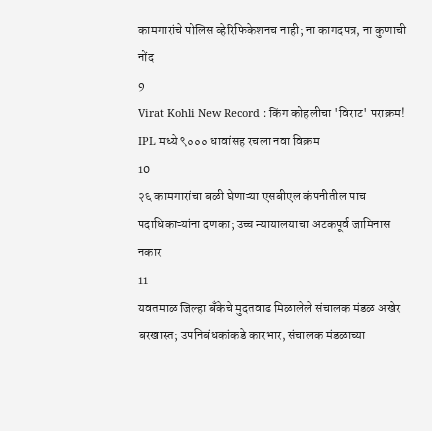कामगारांचे पोलिस व्हेरिफिकेशनच नाही; ना कागदपत्र, ना कुणाची नोंद
9
Virat Kohli New Record : किंग कोहलीचा 'विराट' पराक्रम! IPL मध्ये ९००० धावांसह रचला नवा विक्रम
10
२६ कामगारांचा बळी घेणाऱ्या एसबीएल कंपनीतील पाच पदाधिकाऱ्यांना दणका; उच्च न्यायालयाचा अटकपूर्व जामिनास नकार
11
यवतमाळ जिल्हा बँकेचे मुदतवाढ मिळालेले संचालक मंडळ अखेर बरखास्त; उपनिबंधकांकडे कारभार, संचालक मंडळाच्या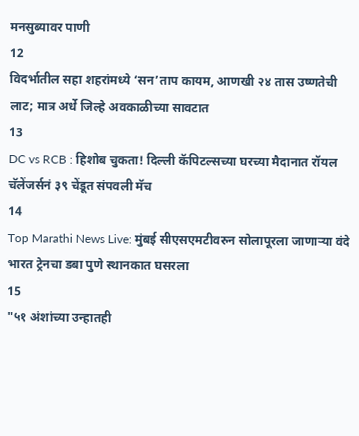मनसुब्यावर पाणी
12
विदर्भातील सहा शहरांमध्ये ‘सन’ताप कायम, आणखी २४ तास उष्णतेची लाट; मात्र अर्धे जिल्हे अवकाळीच्या सावटात
13
DC vs RCB : हिशोब चुकता! दिल्ली कॅपिटल्सच्या घरच्या मैदानात रॉयल चॅलेंजर्सनं ३९ चेंडूत संपवली मॅच
14
Top Marathi News Live: मुंबई सीएसएमटीवरुन सोलापूरला जाणाऱ्या वंदे भारत ट्रेनचा डबा पुणे स्थानकात घसरला
15
"५१ अंशांच्या उन्हातही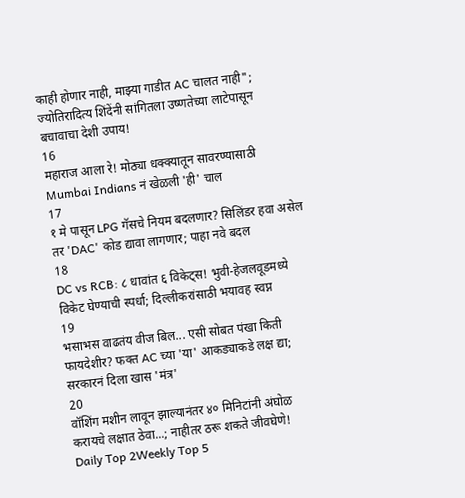काही होणार नाही, माझ्या गाडीत AC चालत नाही"; ज्योतिरादित्य शिंदेंनी सांगितला उष्णतेच्या लाटेपासून बचावाचा देशी उपाय!
16
महाराज आला रे! मोठ्या धक्क्यातून सावरण्यासाठी Mumbai Indians नं खेळली 'ही' चाल
17
१ मे पासून LPG गॅसचे नियम बदलणार? सिलिंडर हवा असेल तर 'DAC' कोड द्यावा लागणार; पाहा नवे बदल
18
DC vs RCB: ८ धावांत ६ विकेट्स! भुवी-हेजलवूडमध्ये विकेट घेण्याची स्पर्धा; दिल्लीकरांसाठी भयावह स्वप्न
19
भसाभस वाढतंय वीज बिल... एसी सोबत पंखा किती फायदेशीर? फक्त AC च्या 'या' आकड्याकडे लक्ष द्या; सरकारनं दिला खास 'मंत्र'
20
वॉशिंग मशीन लावून झाल्यानंतर ४० मिनिटांनी अंघोळ करायचे लक्षात ठेवा...; नाहीतर ठरू शकते जीवघेणे!
Daily Top 2Weekly Top 5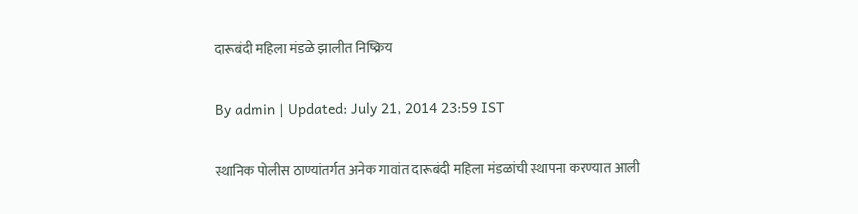दारूबंदी महिला मंडळे झालीत निष्क्रिय

By admin | Updated: July 21, 2014 23:59 IST

स्थानिक पोलीस ठाण्यांतर्गत अनेक गावांत दारूबंदी महिला मंडळांची स्थापना करण्यात आली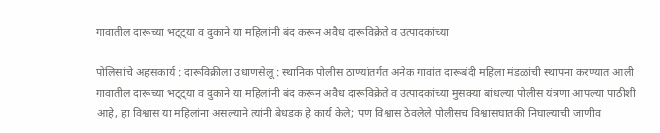गावातील दारूच्या भट्ट्या व दुकाने या महिलांनी बंद करून अवैध दारूविक्रेते व उत्पादकांच्या

पोलिसांचे अहसकार्य : दारूविक्रीला उधाणसेलू : स्थानिक पोलीस ठाण्यांतर्गत अनेक गावांत दारूबंदी महिला मंडळांची स्थापना करण्यात आली गावातील दारूच्या भट्ट्या व दुकाने या महिलांनी बंद करून अवैध दारूविक्रेते व उत्पादकांच्या मुसक्या बांधल्या पोलीस यंत्रणा आपल्या पाठीशी आहे, हा विश्वास या महिलांना असल्याने त्यांनी बेधडक हे कार्य केले; पण विश्वास ठेवलेले पोलीसच विश्वासघातकी निघाल्याची जाणीव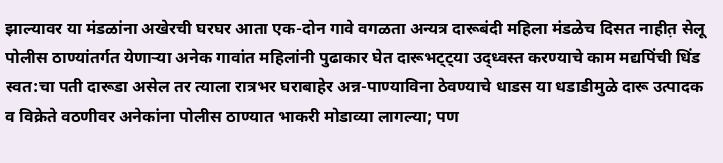झाल्यावर या मंडळांना अखेरची घरघर आता एक-दोन गावे वगळता अन्यत्र दारूबंदी महिला मंडळेच दिसत नाहीत़ सेलू पोलीस ठाण्यांतर्गत येणाऱ्या अनेक गावांत महिलांनी पुढाकार घेत दारूभट्ट्या उद्ध्वस्त करण्याचे काम मद्यपिंची धिंड स्वत:चा पती दारूडा असेल तर त्याला रात्रभर घराबाहेर अन्न-पाण्याविना ठेवण्याचे धाडस या धडाडीमुळे दारू उत्पादक व विक्रेते वठणीवर अनेकांना पोलीस ठाण्यात भाकरी मोडाव्या लागल्या; पण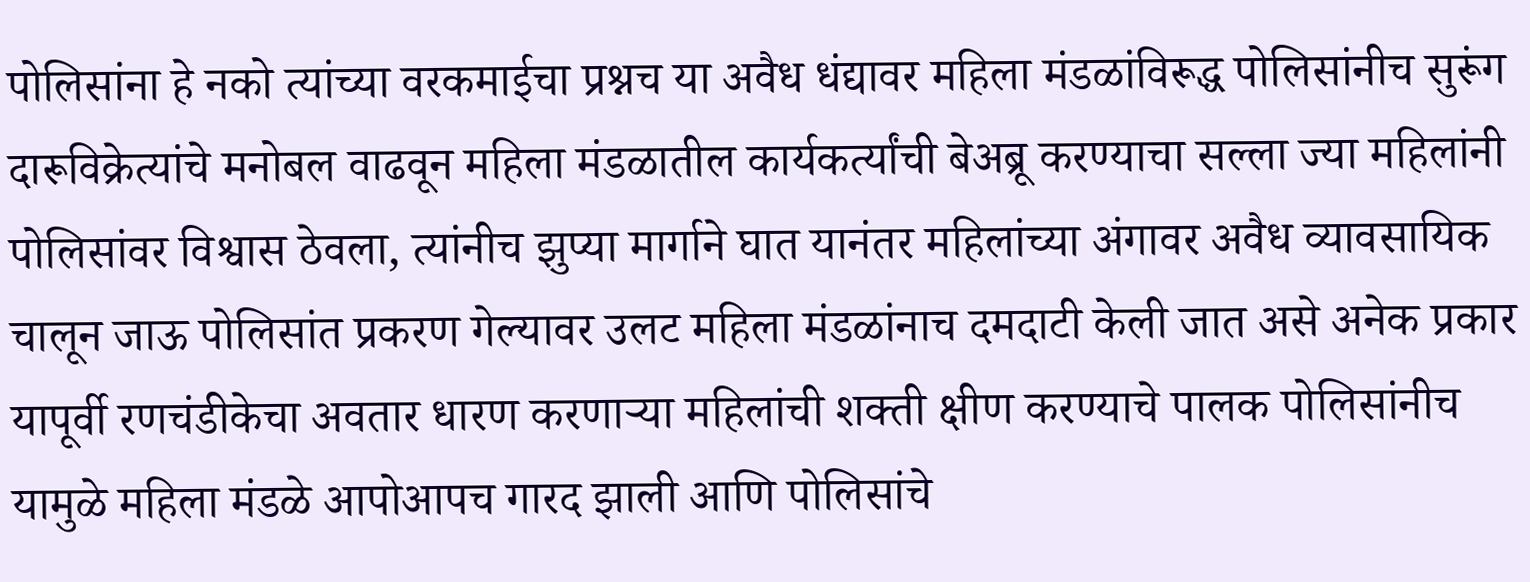पोलिसांना हे नको त्यांच्या वरकमाईचा प्रश्नच या अवैध धंद्यावर महिला मंडळांविरूद्ध पोलिसांनीच सुरूंग दारूविक्रेत्यांचे मनोबल वाढवून महिला मंडळातील कार्यकर्त्यांची बेअब्रू करण्याचा सल्ला ज्या महिलांनी पोलिसांवर विश्वास ठेवला, त्यांनीच झुप्या मार्गाने घात यानंतर महिलांच्या अंगावर अवैध व्यावसायिक चालून जाऊ पोलिसांत प्रकरण गेल्यावर उलट महिला मंडळांनाच दमदाटी केली जात असे अनेक प्रकार यापूर्वी रणचंडीकेचा अवतार धारण करणाऱ्या महिलांची शक्ती क्षीण करण्याचे पालक पोलिसांनीच यामुळे महिला मंडळे आपोआपच गारद झाली आणि पोलिसांचे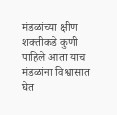मंडळांच्या क्षीण शक्तीकडे कुणी पाहिले आता याच मंडळांना विश्वासात घेत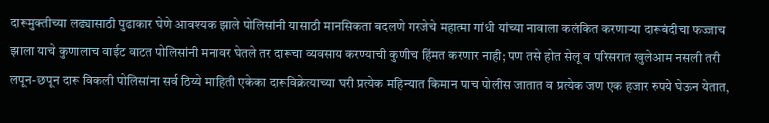दारूमुक्तीच्या लढ्यासाठी पुढाकार घेणे आवश्यक झाले पोलिसांनी यासाठी मानसिकता बदलणे गरजेचे महात्मा गांधी यांच्या नावाला कलंकित करणाऱ्या दारूबंदीचा फज्जाच झाला याचे कुणालाच वाईट वाटत पोलिसांनी मनावर घेतले तर दारूचा व्यवसाय करण्याची कुणीच हिंमत करणार नाही; पण तसे होत सेलू व परिसरात खुलेआम नसली तरी लपून-छपून दारू विकली पोलिसांना सर्व ठिय्ये माहिती एकेका दारूविक्रेत्याच्या घरी प्रत्येक महिन्यात किमान पाच पोलीस जातात व प्रत्येक जण एक हजार रुपये घेऊन येतात,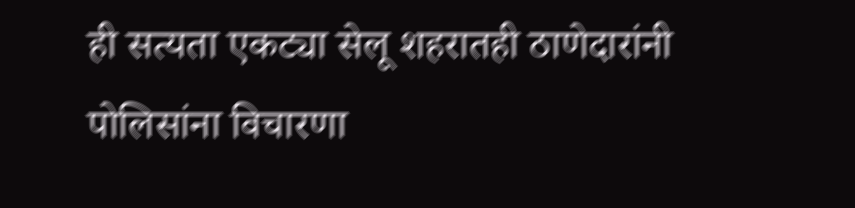ही सत्यता एकट्या सेलू शहरातही ठाणेदारांनी पोलिसांना विचारणा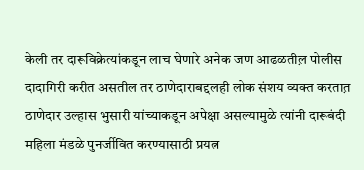केली तर दारूविक्रेत्यांकडून लाच घेणारे अनेक जण आढळतील़ पोलीस दादागिरी करीत असतील तर ठाणेदाराबद्दलही लोक संशय व्यक्त करतात़ ठाणेदार उल्हास भुसारी यांच्याकडून अपेक्षा असल्यामुळे त्यांनी दारूबंदी महिला मंडळे पुनर्जीवित करण्यासाठी प्रयत्न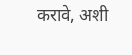करावे, अशी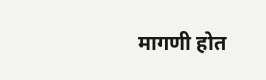मागणी होत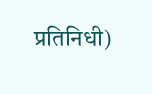प्रतिनिधी)